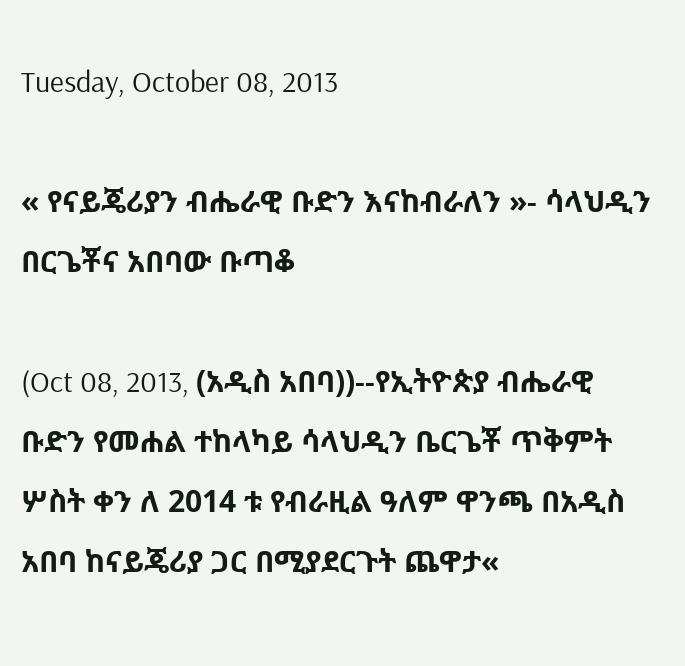Tuesday, October 08, 2013

« የናይጄሪያን ብሔራዊ ቡድን እናከብራለን »- ሳላህዲን በርጌቾና አበባው ቡጣቆ

(Oct 08, 2013, (አዲስ አበባ))--የኢትዮጵያ ብሔራዊ ቡድን የመሐል ተከላካይ ሳላህዲን ቤርጌቾ ጥቅምት ሦስት ቀን ለ 2014 ቱ የብራዚል ዓለም ዋንጫ በአዲስ አበባ ከናይጄሪያ ጋር በሚያደርጉት ጨዋታ«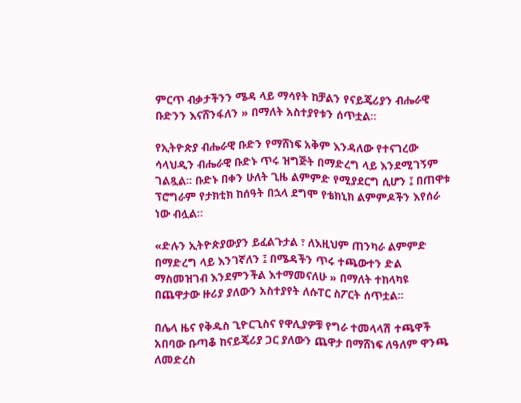ምርጥ ብቃታችንን ሜዳ ላይ ማሳየት ከቻልን የናይጄሪያን ብሔራዊ ቡድንን እናሸንፋለን » በማለት አስተያየቱን ሰጥቷል።

የኢትዮጵያ ብሔራዊ ቡድን የማሸነፍ አቅም እንዳለው የተናገረው ሳላህዲን ብሔራዊ ቡድኑ ጥሩ ዝግጅት በማድረግ ላይ እንደሚገኝም ገልጿል፡፡ ቡድኑ በቀን ሁለት ጊዜ ልምምድ የሚያደርግ ሲሆን ፤ በጠዋቱ ፕሮግራም የታክቲክ ከሰዓት በኋላ ደግሞ የቴክኒክ ልምምዶችን እየሰራ ነው ብሏል።

«ድሉን ኢትዮጵያውያን ይፈልጉታል ፣ ለእዚህም ጠንካራ ልምምድ በማድረግ ላይ እንገኛለን ፤ በሜዳችን ጥሩ ተጫውተን ድል ማስመዝገብ እንደምንችል እተማመናለሁ » በማለት ተከላካዩ በጨዋታው ዙሪያ ያለውን አስተያየት ለሱፐር ስፖርት ሰጥቷል፡፡

በሌላ ዜና የቅዱስ ጊዮርጊስና የዋሊያዎቹ የግራ ተመላላሽ ተጫዋች አበባው ቡጣቆ ከናይጄሪያ ጋር ያለውን ጨዋታ በማሸነፍ ለዓለም ዋንጫ ለመድረስ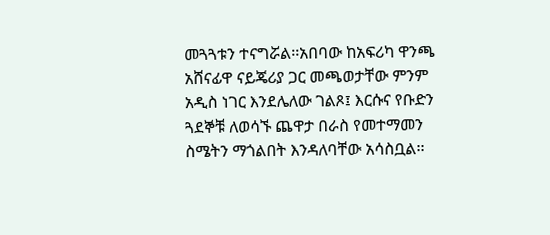መጓጓቱን ተናግሯል፡፡አበባው ከአፍሪካ ዋንጫ አሸናፊዋ ናይጄሪያ ጋር መጫወታቸው ምንም አዲስ ነገር እንደሌለው ገልጾ፤ እርሱና የቡድን ጓደኞቹ ለወሳኙ ጨዋታ በራስ የመተማመን ስሜትን ማጎልበት እንዳለባቸው አሳስቧል፡፡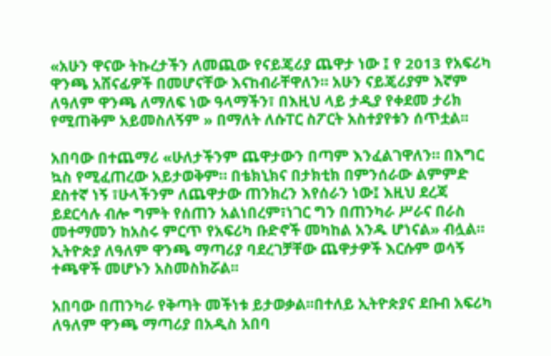«አሁን ዋናው ትኩረታችን ለመጪው የናይጄሪያ ጨዋታ ነው ፤ የ 2013 የአፍሪካ ዋንጫ አሸናፊዎች በመሆናቸው እናከብራቸዋለን። አሁን ናይጄሪያም እኛም ለዓለም ዋንጫ ለማለፍ ነው ዓላማችን፣ በእዚህ ላይ ታዲያ የቀደመ ታሪክ የሚጠቅም አይመስለኝም » በማለት ለሱፐር ስፖርት አስተያየቱን ሰጥቷል፡፡

አበባው በተጨማሪ «ሁለታችንም ጨዋታውን በጣም እንፈልገዋለን። በእግር ኳስ የሚፈጠረው አይታወቅም። በቴክኒክና በታክቲክ በምንሰራው ልምምድ ደስተኛ ነኝ ፣ሁላችንም ለጨዋታው ጠንክረን እየሰራን ነው፤ እዚህ ደረጃ ይደርሳሉ ብሎ ግምት የሰጠን አልነበረም፣ነገር ግን በጠንካራ ሥራና በራስ መተማመን ከአስሩ ምርጥ የአፍሪካ ቡድኖች መካከል አንዱ ሆነናል» ብሏል። ኢትዮጵያ ለዓለም ዋንጫ ማጣሪያ ባደረገቻቸው ጨዋታዎች እርሱም ወሳኝ ተጫዋች መሆኑን አስመስክሯል፡፡

አበባው በጠንካራ የቅጣት መችነቱ ይታወቃል፡፡በተለይ ኢትዮጵያና ደቡብ አፍሪካ ለዓለም ዋንጫ ማጣሪያ በአዲስ አበባ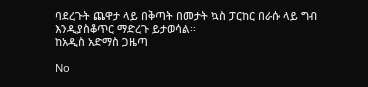ባደረጉት ጨዋታ ላይ በቅጣት በመታት ኳስ ፓርከር በራሱ ላይ ግብ እንዲያስቆጥር ማድረጉ ይታወሳል፡፡
ከአዲስ አድማስ ጋዜጣ

No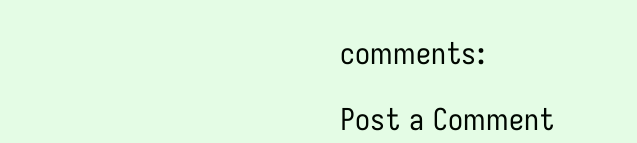comments:

Post a Comment